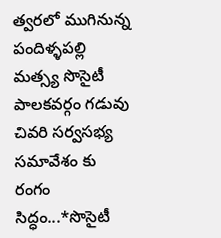త్వరలో ముగినున్న పందిళ్ళపల్లి మత్స్య సొసైటీ పాలకవర్గం గడువు
చివరి సర్వసభ్య సమావేశం కు రంగం సిద్ధం...*సొసైటీ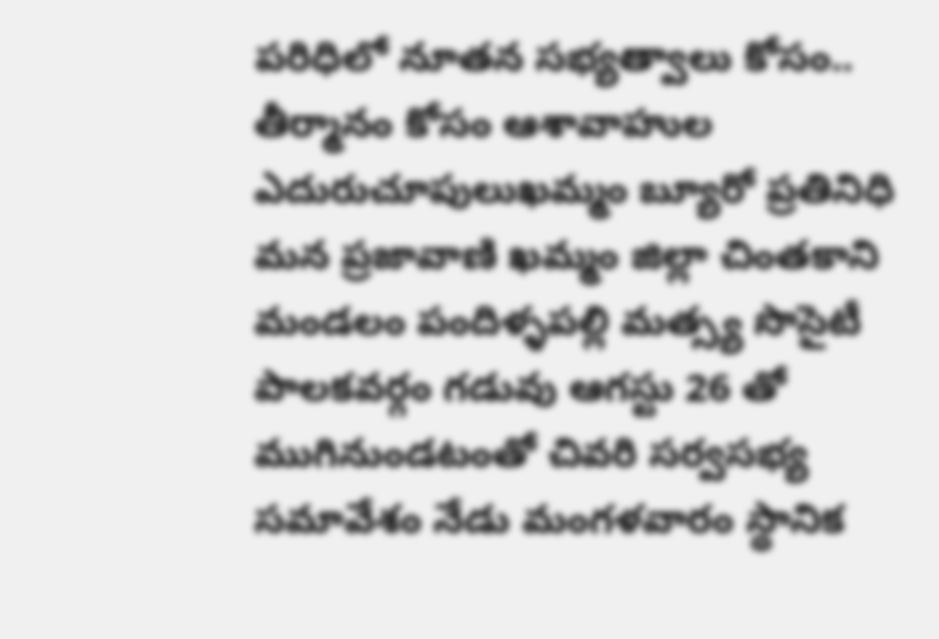పరిధిలో నూతన సభ్యత్వాలు కోసం.. తీర్మానం కోసం ఆశావాహుల ఎదురుచూపులుఖమ్మం బ్యూరో ప్రతినిధి మన ప్రజావాణి ఖమ్మం జిల్లా చింతకాని మండలం పందిళ్ళపల్లి మత్స్య సొసైటీ పాలకవర్గం గడువు ఆగస్టు 26 తో ముగినుండటంతో చివరి సర్వసభ్య సమావేశం నేడు మంగళవారం స్థానిక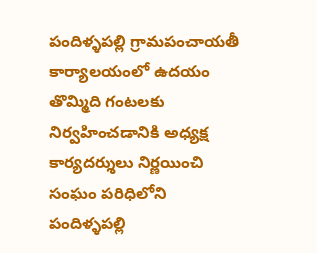పందిళ్ళపల్లి గ్రామపంచాయతీ కార్యాలయంలో ఉదయం తొమ్మిది గంటలకు నిర్వహించడానికి అధ్యక్ష కార్యదర్శులు నిర్ణయించి సంఘం పరిధిలోని పందిళ్ళపల్లి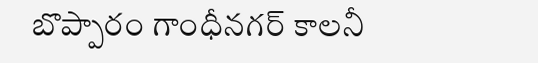బొప్పారం గాంధీనగర్ కాలనీ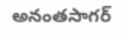అనంతసాగర్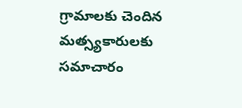గ్రామాలకు చెందిన మత్స్యకారులకు సమాచారం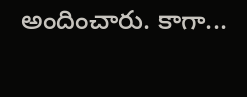అందించారు. కాగా...